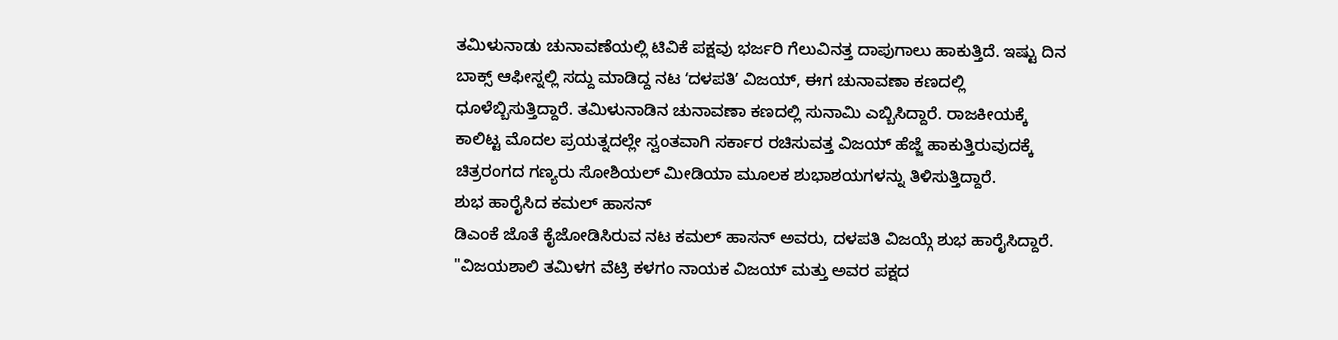ತಮಿಳುನಾಡು ಚುನಾವಣೆಯಲ್ಲಿ ಟಿವಿಕೆ ಪಕ್ಷವು ಭರ್ಜರಿ ಗೆಲುವಿನತ್ತ ದಾಪುಗಾಲು ಹಾಕುತ್ತಿದೆ. ಇಷ್ಟು ದಿನ ಬಾಕ್ಸ್ ಆಫೀಸ್ನಲ್ಲಿ ಸದ್ದು ಮಾಡಿದ್ದ ನಟ ʻದಳಪತಿʼ ವಿಜಯ್, ಈಗ ಚುನಾವಣಾ ಕಣದಲ್ಲಿ ಧೂಳೆಬ್ಬಿಸುತ್ತಿದ್ದಾರೆ. ತಮಿಳುನಾಡಿನ ಚುನಾವಣಾ ಕಣದಲ್ಲಿ ಸುನಾಮಿ ಎಬ್ಬಿಸಿದ್ದಾರೆ. ರಾಜಕೀಯಕ್ಕೆ ಕಾಲಿಟ್ಟ ಮೊದಲ ಪ್ರಯತ್ನದಲ್ಲೇ ಸ್ವಂತವಾಗಿ ಸರ್ಕಾರ ರಚಿಸುವತ್ತ ವಿಜಯ್ ಹೆಜ್ಜೆ ಹಾಕುತ್ತಿರುವುದಕ್ಕೆ ಚಿತ್ರರಂಗದ ಗಣ್ಯರು ಸೋಶಿಯಲ್ ಮೀಡಿಯಾ ಮೂಲಕ ಶುಭಾಶಯಗಳನ್ನು ತಿಳಿಸುತ್ತಿದ್ದಾರೆ.
ಶುಭ ಹಾರೈಸಿದ ಕಮಲ್ ಹಾಸನ್
ಡಿಎಂಕೆ ಜೊತೆ ಕೈಜೋಡಿಸಿರುವ ನಟ ಕಮಲ್ ಹಾಸನ್ ಅವರು, ದಳಪತಿ ವಿಜಯ್ಗೆ ಶುಭ ಹಾರೈಸಿದ್ದಾರೆ. "ವಿಜಯಶಾಲಿ ತಮಿಳಗ ವೆಟ್ರಿ ಕಳಗಂ ನಾಯಕ ವಿಜಯ್ ಮತ್ತು ಅವರ ಪಕ್ಷದ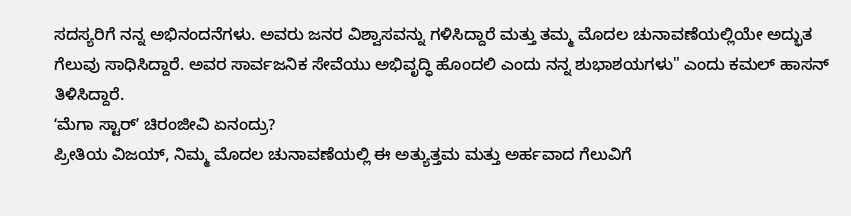ಸದಸ್ಯರಿಗೆ ನನ್ನ ಅಭಿನಂದನೆಗಳು. ಅವರು ಜನರ ವಿಶ್ವಾಸವನ್ನು ಗಳಿಸಿದ್ದಾರೆ ಮತ್ತು ತಮ್ಮ ಮೊದಲ ಚುನಾವಣೆಯಲ್ಲಿಯೇ ಅದ್ಭುತ ಗೆಲುವು ಸಾಧಿಸಿದ್ದಾರೆ. ಅವರ ಸಾರ್ವಜನಿಕ ಸೇವೆಯು ಅಭಿವೃದ್ಧಿ ಹೊಂದಲಿ ಎಂದು ನನ್ನ ಶುಭಾಶಯಗಳು" ಎಂದು ಕಮಲ್ ಹಾಸನ್ ತಿಳಿಸಿದ್ದಾರೆ.
ʻಮೆಗಾ ಸ್ಟಾರ್ʼ ಚಿರಂಜೀವಿ ಏನಂದ್ರು?
ಪ್ರೀತಿಯ ವಿಜಯ್, ನಿಮ್ಮ ಮೊದಲ ಚುನಾವಣೆಯಲ್ಲಿ ಈ ಅತ್ಯುತ್ತಮ ಮತ್ತು ಅರ್ಹವಾದ ಗೆಲುವಿಗೆ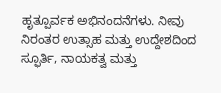ಹೃತ್ಪೂರ್ವಕ ಅಭಿನಂದನೆಗಳು. ನೀವು ನಿರಂತರ ಉತ್ಸಾಹ ಮತ್ತು ಉದ್ದೇಶದಿಂದ ಸ್ಫೂರ್ತಿ, ನಾಯಕತ್ವ ಮತ್ತು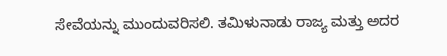ಸೇವೆಯನ್ನು ಮುಂದುವರಿಸಲಿ. ತಮಿಳುನಾಡು ರಾಜ್ಯ ಮತ್ತು ಅದರ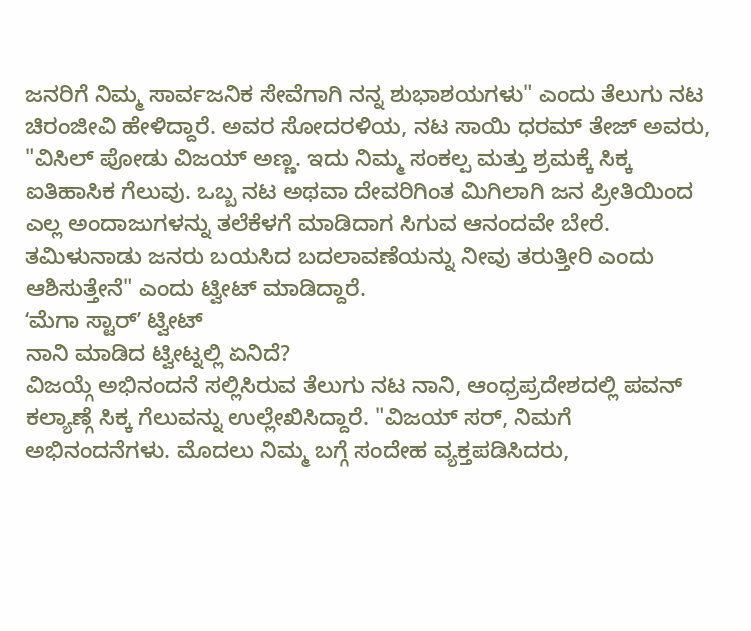ಜನರಿಗೆ ನಿಮ್ಮ ಸಾರ್ವಜನಿಕ ಸೇವೆಗಾಗಿ ನನ್ನ ಶುಭಾಶಯಗಳು" ಎಂದು ತೆಲುಗು ನಟ ಚಿರಂಜೀವಿ ಹೇಳಿದ್ದಾರೆ. ಅವರ ಸೋದರಳಿಯ, ನಟ ಸಾಯಿ ಧರಮ್ ತೇಜ್ ಅವರು, "ವಿಸಿಲ್ ಪೋಡು ವಿಜಯ್ ಅಣ್ಣ. ಇದು ನಿಮ್ಮ ಸಂಕಲ್ಪ ಮತ್ತು ಶ್ರಮಕ್ಕೆ ಸಿಕ್ಕ ಐತಿಹಾಸಿಕ ಗೆಲುವು. ಒಬ್ಬ ನಟ ಅಥವಾ ದೇವರಿಗಿಂತ ಮಿಗಿಲಾಗಿ ಜನ ಪ್ರೀತಿಯಿಂದ ಎಲ್ಲ ಅಂದಾಜುಗಳನ್ನು ತಲೆಕೆಳಗೆ ಮಾಡಿದಾಗ ಸಿಗುವ ಆನಂದವೇ ಬೇರೆ. ತಮಿಳುನಾಡು ಜನರು ಬಯಸಿದ ಬದಲಾವಣೆಯನ್ನು ನೀವು ತರುತ್ತೀರಿ ಎಂದು ಆಶಿಸುತ್ತೇನೆ" ಎಂದು ಟ್ವೀಟ್ ಮಾಡಿದ್ದಾರೆ.
ʻಮೆಗಾ ಸ್ಟಾರ್ʼ ಟ್ವೀಟ್
ನಾನಿ ಮಾಡಿದ ಟ್ವೀಟ್ನಲ್ಲಿ ಏನಿದೆ?
ವಿಜಯ್ಗೆ ಅಭಿನಂದನೆ ಸಲ್ಲಿಸಿರುವ ತೆಲುಗು ನಟ ನಾನಿ, ಆಂಧ್ರಪ್ರದೇಶದಲ್ಲಿ ಪವನ್ ಕಲ್ಯಾಣ್ಗೆ ಸಿಕ್ಕ ಗೆಲುವನ್ನು ಉಲ್ಲೇಖಿಸಿದ್ದಾರೆ. "ವಿಜಯ್ ಸರ್, ನಿಮಗೆ ಅಭಿನಂದನೆಗಳು. ಮೊದಲು ನಿಮ್ಮ ಬಗ್ಗೆ ಸಂದೇಹ ವ್ಯಕ್ತಪಡಿಸಿದರು,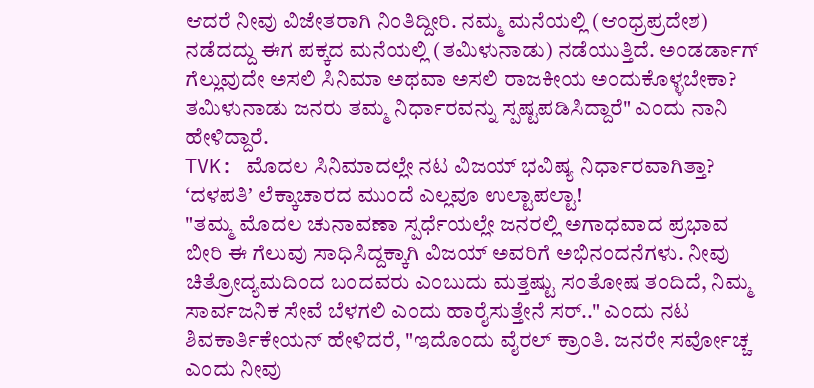ಆದರೆ ನೀವು ವಿಜೇತರಾಗಿ ನಿಂತಿದ್ದೀರಿ. ನಮ್ಮ ಮನೆಯಲ್ಲಿ (ಆಂಧ್ರಪ್ರದೇಶ) ನಡೆದದ್ದು ಈಗ ಪಕ್ಕದ ಮನೆಯಲ್ಲಿ (ತಮಿಳುನಾಡು) ನಡೆಯುತ್ತಿದೆ. ಅಂಡರ್ಡಾಗ್ ಗೆಲ್ಲುವುದೇ ಅಸಲಿ ಸಿನಿಮಾ ಅಥವಾ ಅಸಲಿ ರಾಜಕೀಯ ಅಂದುಕೊಳ್ಳಬೇಕಾ? ತಮಿಳುನಾಡು ಜನರು ತಮ್ಮ ನಿರ್ಧಾರವನ್ನು ಸ್ಪಷ್ಟಪಡಿಸಿದ್ದಾರೆ" ಎಂದು ನಾನಿ ಹೇಳಿದ್ದಾರೆ.
TVK: ಮೊದಲ ಸಿನಿಮಾದಲ್ಲೇ ನಟ ವಿಜಯ್ ಭವಿಷ್ಯ ನಿರ್ಧಾರವಾಗಿತ್ತಾ? ʻದಳಪತಿʼ ಲೆಕ್ಕಾಚಾರದ ಮುಂದೆ ಎಲ್ಲವೂ ಉಲ್ಟಾಪಲ್ಟಾ!
"ತಮ್ಮ ಮೊದಲ ಚುನಾವಣಾ ಸ್ಪರ್ಧೆಯಲ್ಲೇ ಜನರಲ್ಲಿ ಅಗಾಧವಾದ ಪ್ರಭಾವ ಬೀರಿ ಈ ಗೆಲುವು ಸಾಧಿಸಿದ್ದಕ್ಕಾಗಿ ವಿಜಯ್ ಅವರಿಗೆ ಅಭಿನಂದನೆಗಳು. ನೀವು ಚಿತ್ರೋದ್ಯಮದಿಂದ ಬಂದವರು ಎಂಬುದು ಮತ್ತಷ್ಟು ಸಂತೋಷ ತಂದಿದೆ, ನಿಮ್ಮ ಸಾರ್ವಜನಿಕ ಸೇವೆ ಬೆಳಗಲಿ ಎಂದು ಹಾರೈಸುತ್ತೇನೆ ಸರ್.." ಎಂದು ನಟ ಶಿವಕಾರ್ತಿಕೇಯನ್ ಹೇಳಿದರೆ, "ಇದೊಂದು ವೈರಲ್ ಕ್ರಾಂತಿ. ಜನರೇ ಸರ್ವೋಚ್ಚ ಎಂದು ನೀವು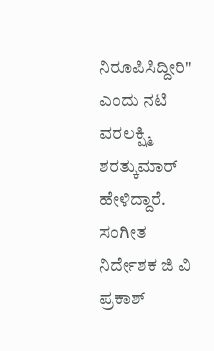ನಿರೂಪಿಸಿದ್ದೀರಿ" ಎಂದು ನಟಿ ವರಲಕ್ಷ್ಮಿ ಶರತ್ಕುಮಾರ್ ಹೇಳಿದ್ದಾರೆ. ಸಂಗೀತ ನಿರ್ದೇಶಕ ಜಿ ವಿ ಪ್ರಕಾಶ್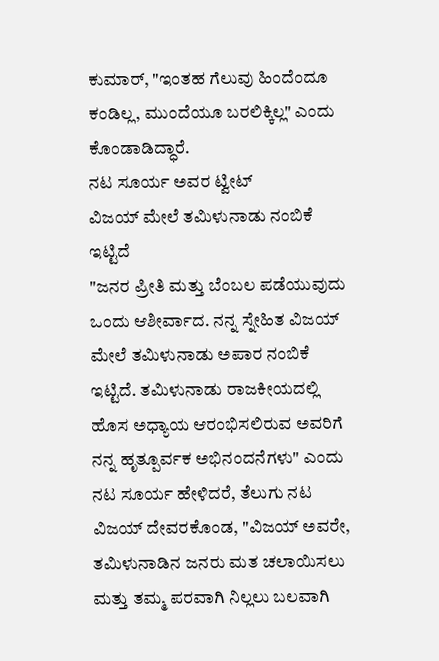ಕುಮಾರ್, "ಇಂತಹ ಗೆಲುವು ಹಿಂದೆಂದೂ ಕಂಡಿಲ್ಲ, ಮುಂದೆಯೂ ಬರಲಿಕ್ಕಿಲ್ಲ" ಎಂದು ಕೊಂಡಾಡಿದ್ಧಾರೆ.
ನಟ ಸೂರ್ಯ ಅವರ ಟ್ವೀಟ್
ವಿಜಯ್ ಮೇಲೆ ತಮಿಳುನಾಡು ನಂಬಿಕೆ ಇಟ್ಟಿದೆ
"ಜನರ ಪ್ರೀತಿ ಮತ್ತು ಬೆಂಬಲ ಪಡೆಯುವುದು ಒಂದು ಆಶೀರ್ವಾದ. ನನ್ನ ಸ್ನೇಹಿತ ವಿಜಯ್ ಮೇಲೆ ತಮಿಳುನಾಡು ಅಪಾರ ನಂಬಿಕೆ ಇಟ್ಟಿದೆ. ತಮಿಳುನಾಡು ರಾಜಕೀಯದಲ್ಲಿ ಹೊಸ ಅಧ್ಯಾಯ ಆರಂಭಿಸಲಿರುವ ಅವರಿಗೆ ನನ್ನ ಹೃತ್ಪೂರ್ವಕ ಅಭಿನಂದನೆಗಳು" ಎಂದು ನಟ ಸೂರ್ಯ ಹೇಳಿದರೆ, ತೆಲುಗು ನಟ ವಿಜಯ್ ದೇವರಕೊಂಡ, "ವಿಜಯ್ ಅವರೇ, ತಮಿಳುನಾಡಿನ ಜನರು ಮತ ಚಲಾಯಿಸಲು ಮತ್ತು ತಮ್ಮ ಪರವಾಗಿ ನಿಲ್ಲಲು ಬಲವಾಗಿ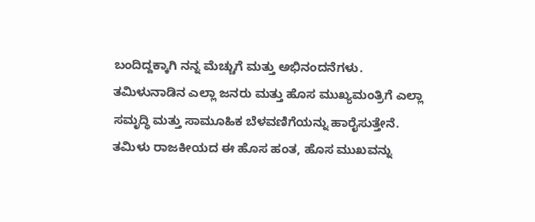ಬಂದಿದ್ದಕ್ಕಾಗಿ ನನ್ನ ಮೆಚ್ಚುಗೆ ಮತ್ತು ಅಭಿನಂದನೆಗಳು. ತಮಿಳುನಾಡಿನ ಎಲ್ಲಾ ಜನರು ಮತ್ತು ಹೊಸ ಮುಖ್ಯಮಂತ್ರಿಗೆ ಎಲ್ಲಾ ಸಮೃದ್ಧಿ ಮತ್ತು ಸಾಮೂಹಿಕ ಬೆಳವಣಿಗೆಯನ್ನು ಹಾರೈಸುತ್ತೇನೆ. ತಮಿಳು ರಾಜಕೀಯದ ಈ ಹೊಸ ಹಂತ, ಹೊಸ ಮುಖವನ್ನು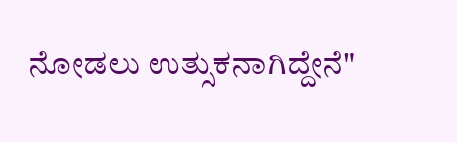ನೋಡಲು ಉತ್ಸುಕನಾಗಿದ್ದೇನೆ"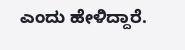ಎಂದು ಹೇಳಿದ್ದಾರೆ.